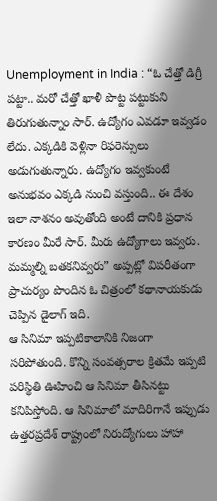Unemployment in India : “ఓ చేత్తో డిగ్రీ పట్టా.. మరో చేత్తో ఖాళీ పొట్ట పట్టుకుని తిరుగుతున్నాం సార్. ఉద్యోగం ఎవడూ ఇవ్వడం లేదు. ఎక్కడికి వెళ్లినా రిఫరెన్సులు అడుగుతున్నారు. ఉద్యోగం ఇవ్వకుంటే అనుభవం ఎక్కడి నుంచి వస్తుంది.. ఈ దేశం ఇలా నాశనం అవుతోంది అంటే దానికి ప్రధాన కారణం మీరే సార్. మీరు ఉద్యోగాలు ఇవ్వరు. మమ్మల్ని బతకనివ్వరు” అప్పట్లో విపరీతంగా ప్రాచుర్యం పొందిన ఓ చిత్రంలో కథానాయకుడు చెప్పిన డైలాగ్ ఇది.
ఆ సినిమా ఇప్పటికాలానికి నిజంగా సరిపోతుంది. కొన్ని సంవత్సరాల క్రితమే ఇప్పటి పరిస్థితి ఊహించి ఆ సినిమా తీసినట్టు కనిపిస్తోంది. ఆ సినిమాలో మాదిరిగానే ఇప్పుడు ఉత్తరప్రదేశ్ రాష్ట్రంలో నిరుద్యోగులు హాహా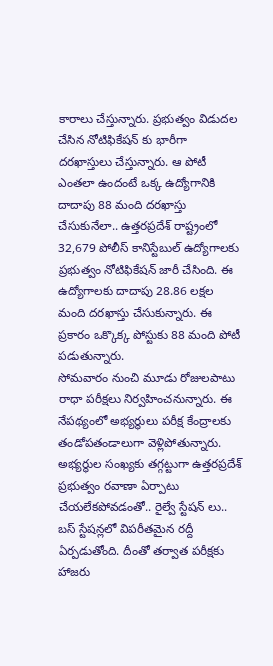కారాలు చేస్తున్నారు. ప్రభుత్వం విడుదల చేసిన నోటిఫికేషన్ కు భారీగా దరఖాస్తులు చేస్తున్నారు. ఆ పోటీ ఎంతలా ఉందంటే ఒక్క ఉద్యోగానికి దాదాపు 88 మంది దరఖాస్తు చేసుకునేలా.. ఉత్తరప్రదేశ్ రాష్ట్రంలో 32,679 పోలీస్ కానిస్టేబుల్ ఉద్యోగాలకు ప్రభుత్వం నోటిఫికేషన్ జారీ చేసింది. ఈ ఉద్యోగాలకు దాదాపు 28.86 లక్షల మంది దరఖాస్తు చేసుకున్నారు. ఈ ప్రకారం ఒక్కొక్క పోస్టుకు 88 మంది పోటీ పడుతున్నారు.
సోమవారం నుంచి మూడు రోజులపాటు రాధా పరీక్షలు నిర్వహించనున్నారు. ఈ నేపథ్యంలో అభ్యర్థులు పరీక్ష కేంద్రాలకు తండోపతండాలుగా వెళ్లిపోతున్నారు. అభ్యర్థుల సంఖ్యకు తగ్గట్టుగా ఉత్తరప్రదేశ్ ప్రభుత్వం రవాణా ఏర్పాటు చేయలేకపోవడంతో.. రైల్వే స్టేషన్ లు.. బస్ స్టేషన్లలో విపరీతమైన రద్దీ ఏర్పడుతోంది. దీంతో తర్వాత పరీక్షకు హాజరు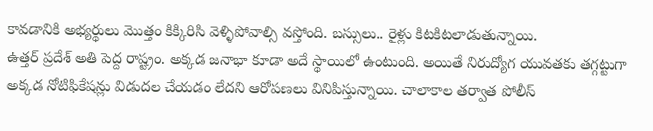కావడానికి అభ్యర్థులు మొత్తం కిక్కిరిసి వెళ్ళిపోవాల్సి వస్తోంది. బస్సులు.. రైళ్లు కిటకిటలాడుతున్నాయి.
ఉత్తర్ ప్రదేశ్ అతి పెద్ద రాష్ట్రం. అక్కడ జనాభా కూడా అదే స్థాయిలో ఉంటుంది. అయితే నిరుద్యోగ యువతకు తగ్గట్టుగా అక్కడ నోటిఫికేషన్లు విడుదల చేయడం లేదని ఆరోపణలు వినిపిస్తున్నాయి. చాలాకాల తర్వాత పోలీస్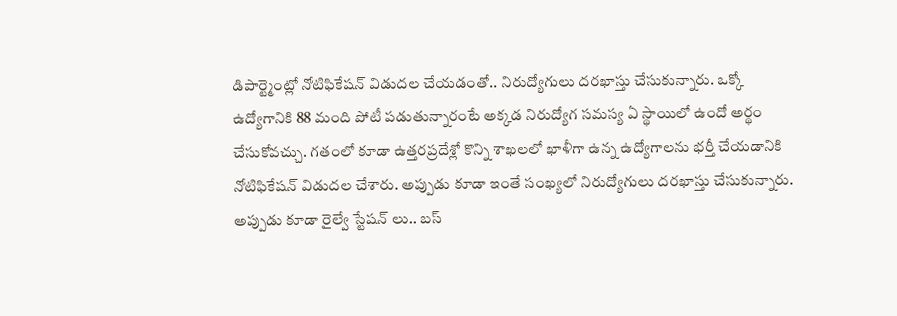డిపార్ట్మెంట్లో నోటిఫికేషన్ విడుదల చేయడంతో.. నిరుద్యోగులు దరఖాస్తు చేసుకున్నారు. ఒక్కో ఉద్యోగానికి 88 మంది పోటీ పడుతున్నారంటే అక్కడ నిరుద్యోగ సమస్య ఏ స్థాయిలో ఉందో అర్థం చేసుకోవచ్చు. గతంలో కూడా ఉత్తరప్రదేశ్లో కొన్ని శాఖలలో ఖాళీగా ఉన్న ఉద్యోగాలను భర్తీ చేయడానికి నోటిఫికేషన్ విడుదల చేశారు. అప్పుడు కూడా ఇంతే సంఖ్యలో నిరుద్యోగులు దరఖాస్తు చేసుకున్నారు. అప్పుడు కూడా రైల్వే స్టేషన్ లు.. బస్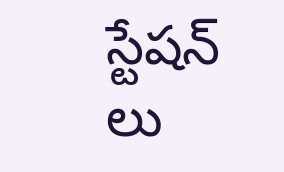స్టేషన్ లు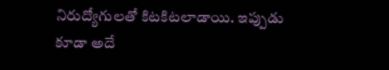నిరుద్యోగులతో కిటకిటలాడాయి. ఇప్పుడు కూడా అదే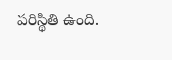పరిస్థితి ఉంది.